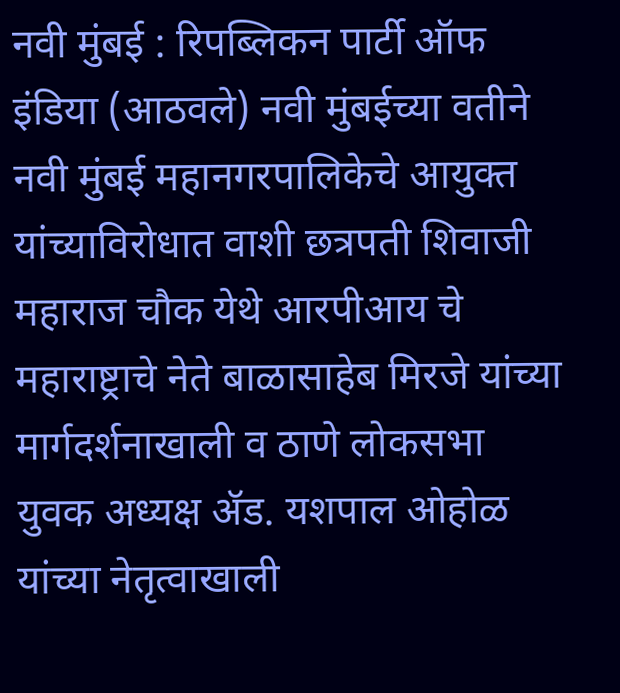नवी मुंबई : रिपब्लिकन पार्टी ऑफ इंडिया (आठवले) नवी मुंबईच्या वतीने नवी मुंबई महानगरपालिकेचे आयुक्त यांच्याविरोधात वाशी छत्रपती शिवाजी महाराज चौक येथे आरपीआय चे महाराष्ट्राचे नेते बाळासाहेब मिरजे यांच्या मार्गदर्शनाखाली व ठाणे लोकसभा युवक अध्यक्ष ॲड. यशपाल ओहोळ यांच्या नेतृत्वाखाली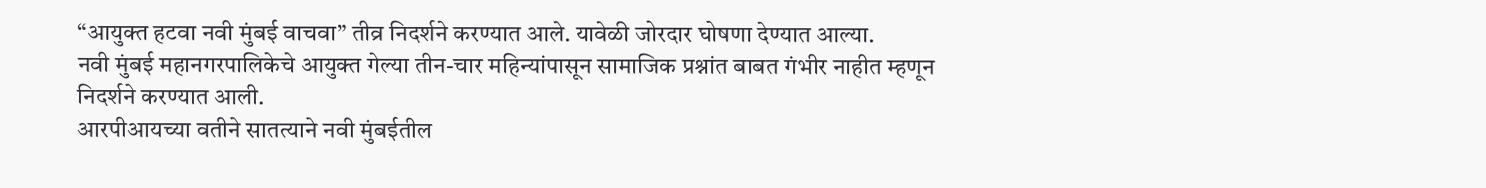“आयुक्त हटवा नवी मुंबई वाचवा” तीव्र निदर्शने करण्यात आले. यावेळी जोरदार घोषणा देण्यात आल्या.
नवी मुंबई महानगरपालिकेचे आयुक्त गेल्या तीन-चार महिन्यांपासून सामाजिक प्रश्नांत बाबत गंभीर नाहीत म्हणून निदर्शने करण्यात आली.
आरपीआयच्या वतीने सातत्याने नवी मुंबईतील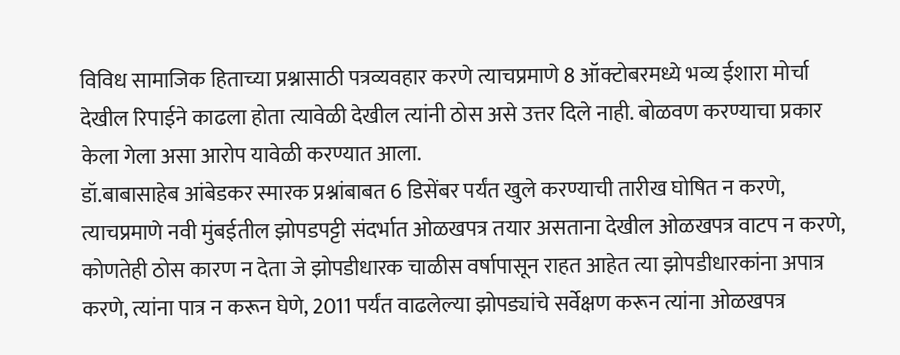विविध सामाजिक हिताच्या प्रश्नासाठी पत्रव्यवहार करणे त्याचप्रमाणे 8 ऑक्टोबरमध्ये भव्य ईशारा मोर्चा देखील रिपाईने काढला होता त्यावेळी देखील त्यांनी ठोस असे उत्तर दिले नाही. बोळवण करण्याचा प्रकार केला गेला असा आरोप यावेळी करण्यात आला.
डॉ.बाबासाहेब आंबेडकर स्मारक प्रश्नांबाबत 6 डिसेंबर पर्यंत खुले करण्याची तारीख घोषित न करणे, त्याचप्रमाणे नवी मुंबईतील झोपडपट्टी संदर्भात ओळखपत्र तयार असताना देखील ओळखपत्र वाटप न करणे, कोणतेही ठोस कारण न देता जे झोपडीधारक चाळीस वर्षापासून राहत आहेत त्या झोपडीधारकांना अपात्र करणे, त्यांना पात्र न करून घेणे, 2011 पर्यंत वाढलेल्या झोपड्यांचे सर्वेक्षण करून त्यांना ओळखपत्र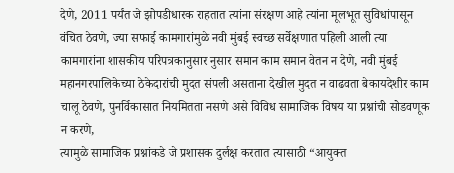देणे, 2011 पर्यंत जे झोपडीधारक राहतात त्यांना संरक्षण आहे त्यांना मूलभूत सुविधांपासून वंचित ठेवणे, ज्या सफाई कामगारांमुळे नवी मुंबई स्वच्छ सर्वेक्षणात पहिली आली त्या कामगारांना शासकीय परिपत्रकानुसार नुसार समान काम समान वेतन न देणे, नवी मुंबई महानगरपालिकेच्या ठेकेदारांची मुदत संपली असताना देखील मुदत न वाढवता बेकायदेशीर काम चालू ठेवणे, पुनर्विकासात नियमितता नसणे असे विविध सामाजिक विषय या प्रश्नांची सोडवणूक न करणे,
त्यामुळे सामाजिक प्रश्नांकडे जे प्रशासक दुर्लक्ष करतात त्यासाठी “आयुक्त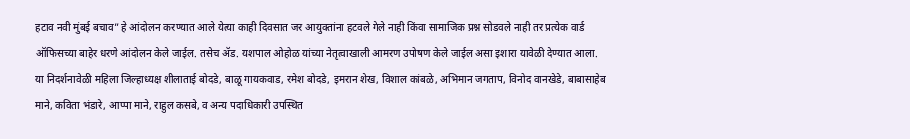हटाव नवी मुंबई बचाव” हे आंदोलन करण्यात आले येत्या काही दिवसात जर आयुक्तांना हटवले गेले नाही किंवा सामाजिक प्रश्न सोडवले नाही तर प्रत्येक वार्ड ऑफिसच्या बाहेर धरणे आंदोलन केले जाईल. तसेच ॲड. यशपाल ओहोळ यांच्या नेतृत्वाखाली आमरण उपोषण केले जाईल असा इशारा यावेळी देण्यात आला.
या निदर्शनावेळी महिला जिल्हाध्यक्ष शीलाताई बोदडे, बाळू गायकवाड, रमेश बोदडे, इमरान शेख, विशाल कांबळे, अभिमान जगताप, विनोद वानखेडे, बाबासाहेब माने, कविता भंडारे, आप्पा माने, राहुल कसबे, व अन्य पदाधिकारी उपस्थित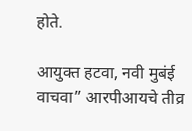होते.

आयुक्त हटवा, नवी मुबंई वाचवा” आरपीआयचे तीव्र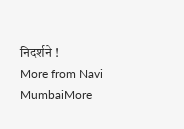निदर्शने !
More from Navi MumbaiMore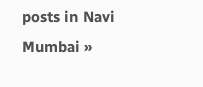posts in Navi Mumbai »